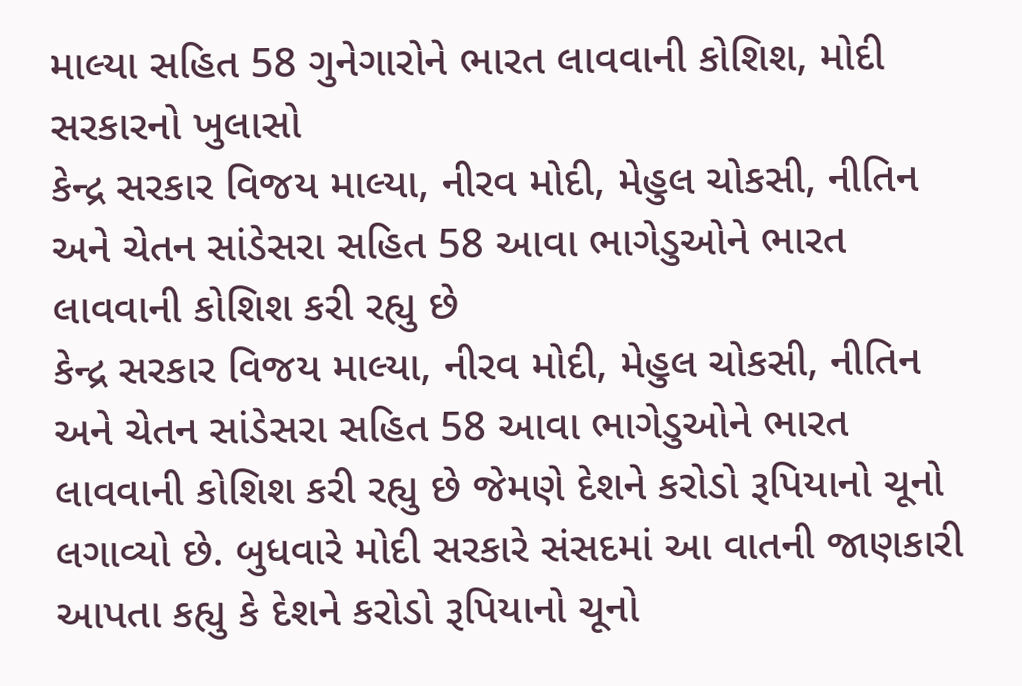માલ્યા સહિત 58 ગુનેગારોને ભારત લાવવાની કોશિશ, મોદી સરકારનો ખુલાસો
કેન્દ્ર સરકાર વિજય માલ્યા, નીરવ મોદી, મેહુલ ચોકસી, નીતિન અને ચેતન સાંડેસરા સહિત 58 આવા ભાગેડુઓને ભારત લાવવાની કોશિશ કરી રહ્યુ છે
કેન્દ્ર સરકાર વિજય માલ્યા, નીરવ મોદી, મેહુલ ચોકસી, નીતિન અને ચેતન સાંડેસરા સહિત 58 આવા ભાગેડુઓને ભારત લાવવાની કોશિશ કરી રહ્યુ છે જેમણે દેશને કરોડો રૂપિયાનો ચૂનો લગાવ્યો છે. બુધવારે મોદી સરકારે સંસદમાં આ વાતની જાણકારી આપતા કહ્યુ કે દેશને કરોડો રૂપિયાનો ચૂનો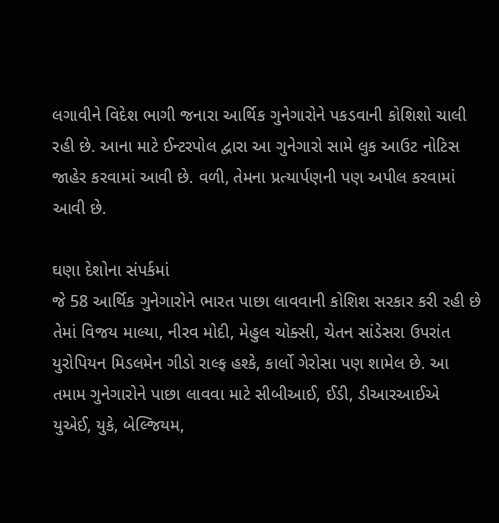લગાવીને વિદેશ ભાગી જનારા આર્થિક ગુનેગારોને પકડવાની કોશિશો ચાલી રહી છે. આના માટે ઈન્ટરપોલ દ્વારા આ ગુનેગારો સામે લુક આઉટ નોટિસ જાહેર કરવામાં આવી છે. વળી, તેમના પ્રત્યાર્પણની પણ અપીલ કરવામાં આવી છે.

ઘણા દેશોના સંપર્કમાં
જે 58 આર્થિક ગુનેગારોને ભારત પાછા લાવવાની કોશિશ સરકાર કરી રહી છે તેમાં વિજય માલ્યા, નીરવ મોદી, મેહુલ ચોક્સી, ચેતન સાંડેસરા ઉપરાંત યુરોપિયન મિડલમેન ગીડો રાલ્ફ હશ્કે, કાર્લો ગેરોસા પણ શામેલ છે. આ તમામ ગુનેગારોને પાછા લાવવા માટે સીબીઆઈ, ઈડી, ડીઆરઆઈએ યુએઈ, યુકે, બેલ્જિયમ,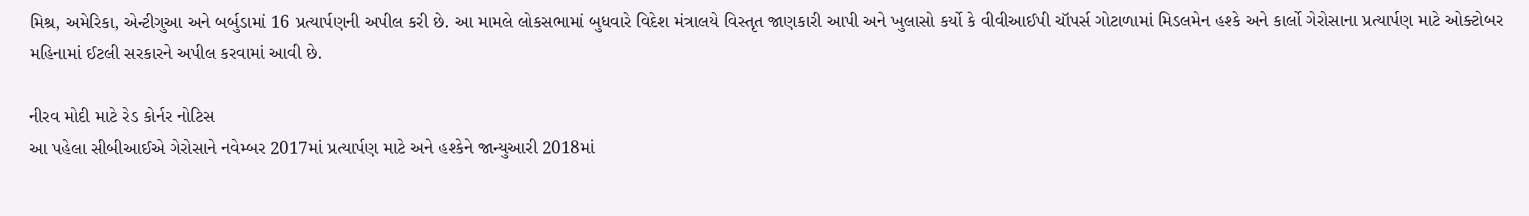મિશ્ર, અમેરિકા, એન્ટીગુઆ અને બર્બુડામાં 16 પ્રત્યાર્પણની અપીલ કરી છે. આ મામલે લોકસભામાં બુધવારે વિદેશ મંત્રાલયે વિસ્તૃત જાણકારી આપી અને ખુલાસો કર્યો કે વીવીઆઈપી ચૉપર્સ ગોટાળામાં મિડલમેન હશ્કે અને કાર્લો ગેરોસાના પ્રત્યાર્પણ માટે ઓક્ટોબર મહિનામાં ઈટલી સરકારને અપીલ કરવામાં આવી છે.

નીરવ મોદી માટે રેડ કોર્નર નોટિસ
આ પહેલા સીબીઆઈએ ગેરોસાને નવેમ્બર 2017માં પ્રત્યાર્પણ માટે અને હશ્કેને જાન્યુઆરી 2018માં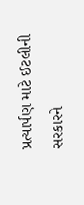પ્રત્યાર્પણ માટે ઈટલીની સરકારને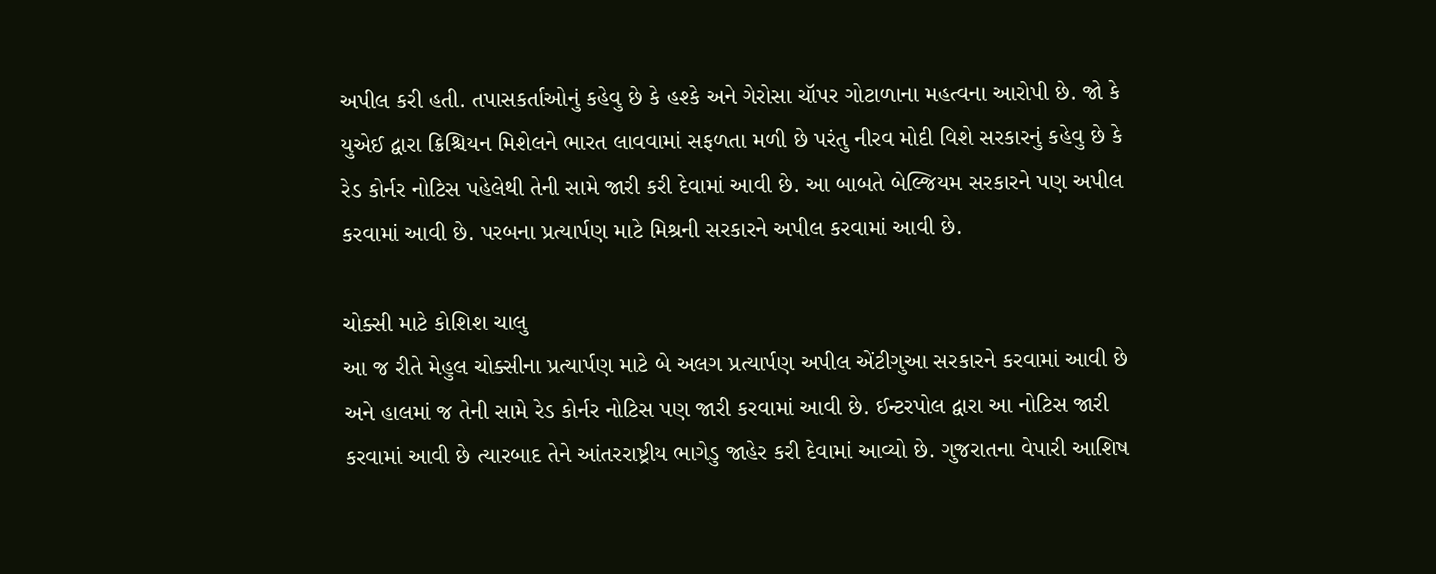અપીલ કરી હતી. તપાસકર્તાઓનું કહેવુ છે કે હશ્કે અને ગેરોસા ચૉપર ગોટાળાના મહત્વના આરોપી છે. જો કે યુએઈ દ્વારા ક્રિશ્ચિયન મિશેલને ભારત લાવવામાં સફળતા મળી છે પરંતુ નીરવ મોદી વિશે સરકારનું કહેવુ છે કે રેડ કોર્નર નોટિસ પહેલેથી તેની સામે જારી કરી દેવામાં આવી છે. આ બાબતે બેલ્જિયમ સરકારને પણ અપીલ કરવામાં આવી છે. પરબના પ્રત્યાર્પણ માટે મિશ્રની સરકારને અપીલ કરવામાં આવી છે.

ચોક્સી માટે કોશિશ ચાલુ
આ જ રીતે મેહુલ ચોક્સીના પ્રત્યાર્પણ માટે બે અલગ પ્રત્યાર્પણ અપીલ એંટીગુઆ સરકારને કરવામાં આવી છે અને હાલમાં જ તેની સામે રેડ કોર્નર નોટિસ પણ જારી કરવામાં આવી છે. ઈન્ટરપોલ દ્વારા આ નોટિસ જારી કરવામાં આવી છે ત્યારબાદ તેને આંતરરાષ્ટ્રીય ભાગેડુ જાહેર કરી દેવામાં આવ્યો છે. ગુજરાતના વેપારી આશિષ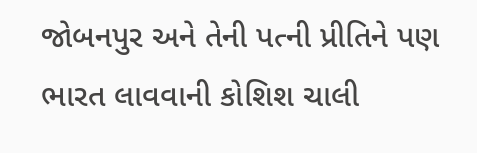જોબનપુર અને તેની પત્ની પ્રીતિને પણ ભારત લાવવાની કોશિશ ચાલી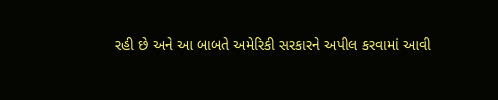રહી છે અને આ બાબતે અમેરિકી સરકારને અપીલ કરવામાં આવી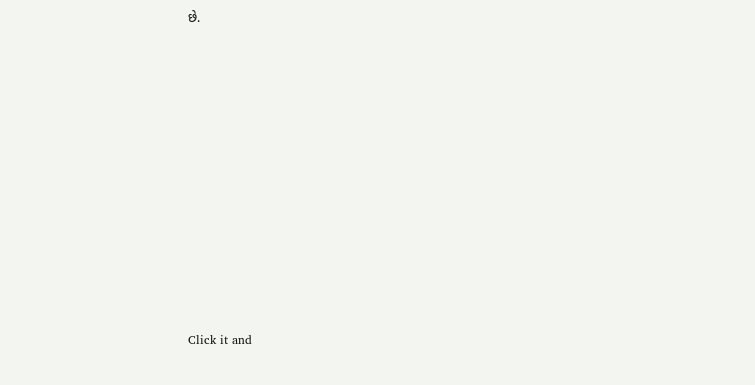છે.












Click it and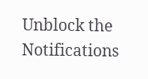Unblock the Notifications